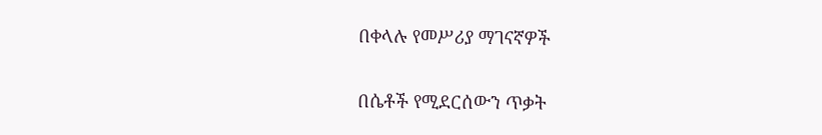በቀላሉ የመሥሪያ ማገናኛዎች

በሴቶች የሚደርሰውን ጥቃት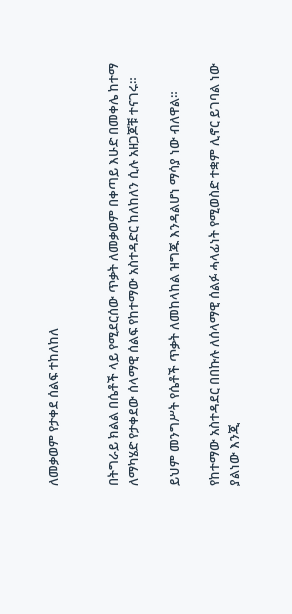ለመቃወም የታቀደ ሰልፍ ተከለከለ


በትግራይ ክልል በሴቶች ላይ የሚደርሰው ጥቃት ለመቃወም በቀጣይ እሁድ በመቀሌ ከተማ ለማካሄድ የታቀደው ሰላማዊ ሰልፍ የከተማው አስተዳድር ከለከለን ሲሉ አዘጋጆቹ ተናገሩ።

ይህም መንግሥት የሴቶች ጥቃት ለመከላከል ዝግጁ እንዳልሆነ ማሳያ ነው ብለዋል።

የከተማው አስተዳደር በበኩሉ ለሰላማዊ ሰልፉ ሓላፊነት የሚወስድ ተቋም ሊኖር ይገባል ነው ያልነው እንጂ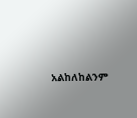አልከለከልንም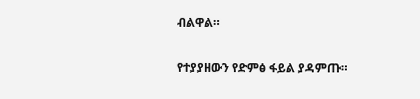ብልዋል።

የተያያዘውን የድምፅ ፋይል ያዳምጡ።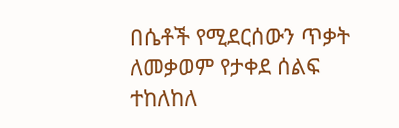በሴቶች የሚደርሰውን ጥቃት ለመቃወም የታቀደ ሰልፍ ተከለከለ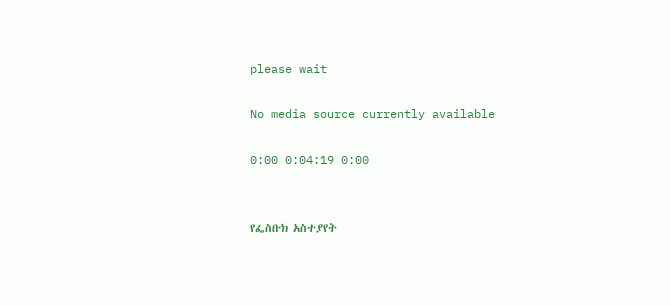please wait

No media source currently available

0:00 0:04:19 0:00


የፌስቡክ አስተያየት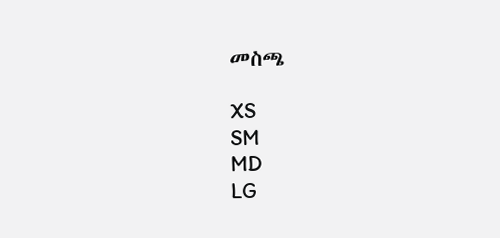መስጫ

XS
SM
MD
LG